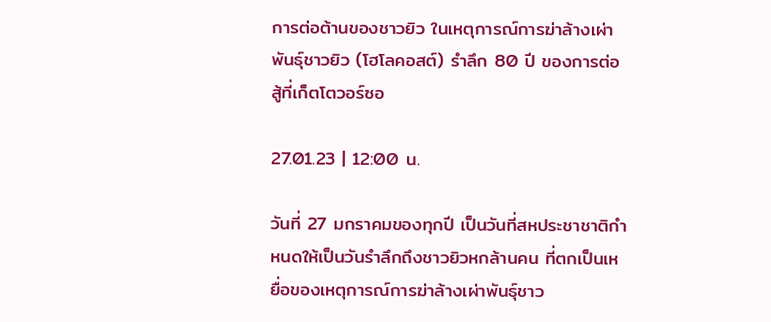การต่อต้านของชาวยิว ในเหตุการณ์การฆ่าล้างเผ่าพันธุ์ชาวยิว (โฮโลคอสต์) รำลึก 80 ปี ของการต่อสู้ที่เก็ตโตวอร์ซอ

27.01.23 | 12:00 น.

วันที่ 27 มกราคมของทุกปี เป็นวันที่สหประชาชาติกำหนดให้เป็นวันรำลึกถึงชาวยิวหกล้านคน ที่ตกเป็นเหยื่อของเหตุการณ์การฆ่าล้างเผ่าพันธุ์ชาว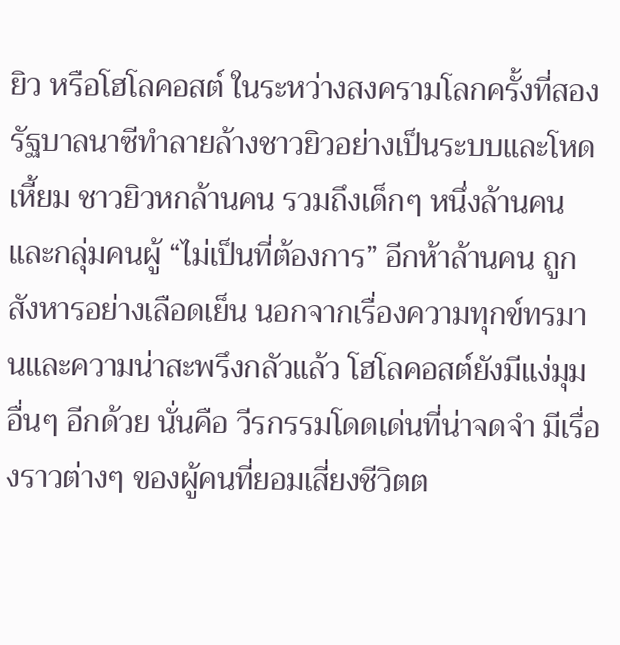ยิว หรือโฮโลคอสต์ ในระหว่างสงครามโลกครั้งที่สอง รัฐบาลนาซีทำลายล้างชาวยิวอย่างเป็นระบบและโหดเหี้ยม ชาวยิวหกล้านคน รวมถึงเด็กๆ หนึ่งล้านคน และกลุ่มคนผู้ “ไม่เป็นที่ต้องการ” อีกห้าล้านคน ถูกสังหารอย่างเลือดเย็น นอกจากเรื่องความทุกข์ทรมานและความน่าสะพรึงกลัวแล้ว โฮโลคอสต์ยังมีแง่มุมอื่นๆ อีกด้วย นั่นคือ วีรกรรมโดดเด่นที่น่าจดจำ มีเรื่องราวต่างๆ ของผู้คนที่ยอมเสี่ยงชีวิตต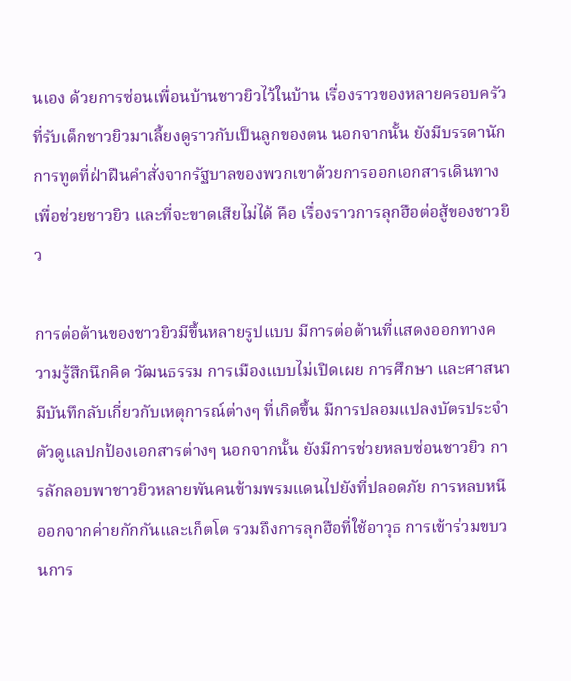นเอง ด้วยการซ่อนเพื่อนบ้านชาวยิวไว้ในบ้าน เรื่องราวของหลายครอบครัวที่รับเด็กชาวยิวมาเลี้ยงดูราวกับเป็นลูกของตน นอกจากนั้น ยังมีบรรดานักการทูตที่ฝ่าฝืนคำสั่งจากรัฐบาลของพวกเขาด้วยการออกเอกสารเดินทางเพื่อช่วยชาวยิว และที่จะขาดเสียไม่ได้ คือ เรื่องราวการลุกฮือต่อสู้ของชาวยิว

การต่อต้านของชาวยิวมีขึ้นหลายรูปแบบ มีการต่อต้านที่แสดงออกทางความรู้สึกนึกคิด วัฒนธรรม การเมืองแบบไม่เปิดเผย การศึกษา และศาสนา มีบันทึกลับเกี่ยวกับเหตุการณ์ต่างๆ ที่เกิดขึ้น มีการปลอมแปลงบัตรประจำตัวดูแลปกป้องเอกสารต่างๆ นอกจากนั้น ยังมีการช่วยหลบซ่อนชาวยิว การลักลอบพาชาวยิวหลายพันคนข้ามพรมแดนไปยังที่ปลอดภัย การหลบหนีออกจากค่ายกักกันและเก็ตโต รวมถึงการลุกฮือที่ใช้อาวุธ การเข้าร่วมขบวนการ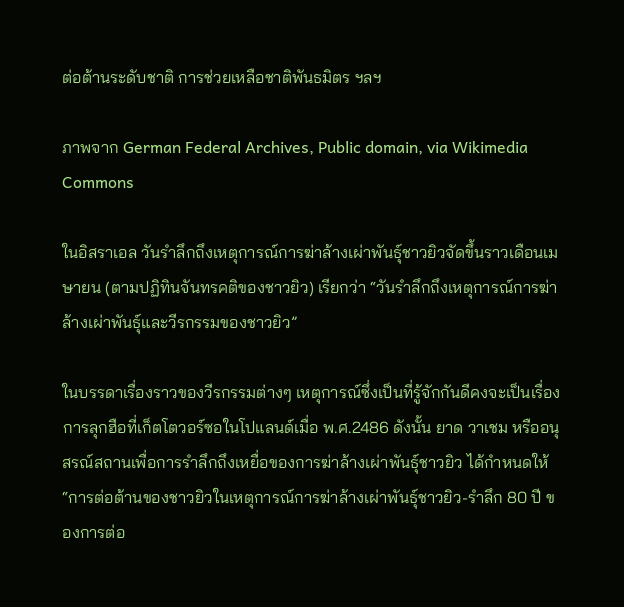ต่อต้านระดับชาติ การช่วยเหลือชาติพันธมิตร ฯลฯ

ภาพจาก German Federal Archives, Public domain, via Wikimedia Commons

ในอิสราเอล วันรำลึกถึงเหตุการณ์การฆ่าล้างเผ่าพันธุ์ชาวยิวจัดขึ้นราวเดือนเมษายน (ตามปฏิทินจันทรคติของชาวยิว) เรียกว่า “วันรำลึกถึงเหตุการณ์การฆ่าล้างเผ่าพันธุ์และวีรกรรมของชาวยิว”

ในบรรดาเรื่องราวของวีรกรรมต่างๆ เหตุการณ์ซึ่งเป็นที่รู้จักกันดีคงจะเป็นเรื่องการลุกฮือที่เก็ตโตวอร์ซอในโปแลนด์เมื่อ พ.ศ.2486 ดังนั้น ยาด วาเชม หรืออนุสรณ์สถานเพื่อการรำลึกถึงเหยื่อของการฆ่าล้างเผ่าพันธุ์ชาวยิว ได้กำหนดให้ “การต่อต้านของชาวยิวในเหตุการณ์การฆ่าล้างเผ่าพันธุ์ชาวยิว-รำลึก 80 ปี ของการต่อ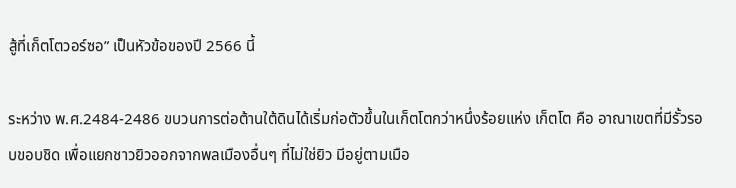สู้ที่เก็ตโตวอร์ซอ” เป็นหัวข้อของปี 2566 นี้

ระหว่าง พ.ศ.2484-2486 ขบวนการต่อต้านใต้ดินได้เริ่มก่อตัวขึ้นในเก็ตโตกว่าหนึ่งร้อยแห่ง เก็ตโต คือ อาณาเขตที่มีรั้วรอบขอบชิด เพื่อแยกชาวยิวออกจากพลเมืองอื่นๆ ที่ไม่ใช่ยิว มีอยู่ตามเมือ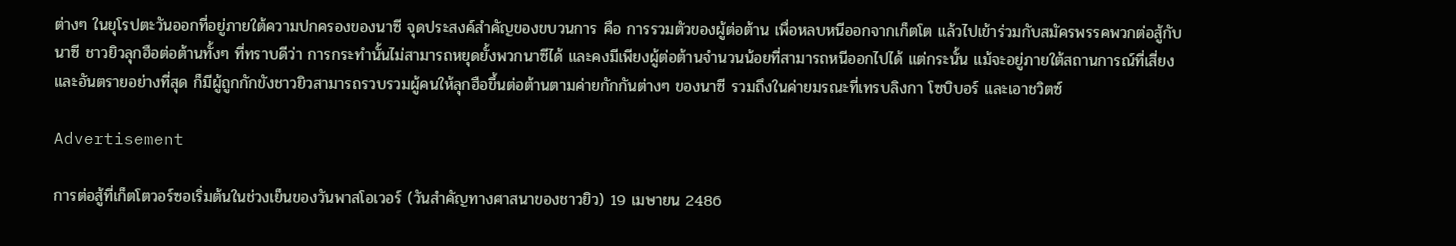ต่างๆ ในยุโรปตะวันออกที่อยู่ภายใต้ความปกครองของนาซี จุดประสงค์สำคัญของขบวนการ คือ การรวมตัวของผู้ต่อต้าน เพื่อหลบหนีออกจากเก็ตโต แล้วไปเข้าร่วมกับสมัครพรรคพวกต่อสู้กับนาซี ชาวยิวลุกฮือต่อต้านทั้งๆ ที่ทราบดีว่า การกระทำนั้นไม่สามารถหยุดยั้งพวกนาซีได้ และคงมีเพียงผู้ต่อต้านจำนวนน้อยที่สามารถหนีออกไปได้ แต่กระนั้น แม้จะอยู่ภายใต้สถานการณ์ที่เสี่ยงและอันตรายอย่างที่สุด ก็มีผู้ถูกกักขังชาวยิวสามารถรวบรวมผู้คนให้ลุกฮือขึ้นต่อต้านตามค่ายกักกันต่างๆ ของนาซี รวมถึงในค่ายมรณะที่เทรบลิงกา โซบิบอร์ และเอาชวิตซ์

Advertisement

การต่อสู้ที่เก็ตโตวอร์ซอเริ่มต้นในช่วงเย็นของวันพาสโอเวอร์ (วันสำคัญทางศาสนาของชาวยิว) 19 เมษายน 2486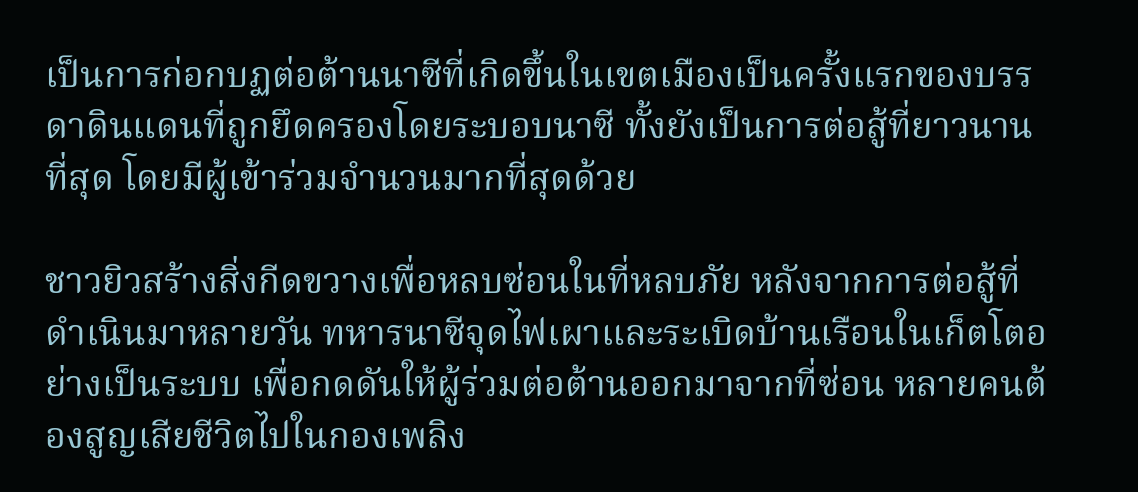เป็นการก่อกบฏต่อต้านนาซีที่เกิดขึ้นในเขตเมืองเป็นครั้งแรกของบรรดาดินแดนที่ถูกยึดครองโดยระบอบนาซี ทั้งยังเป็นการต่อสู้ที่ยาวนานที่สุด โดยมีผู้เข้าร่วมจำนวนมากที่สุดด้วย

ชาวยิวสร้างสิ่งกีดขวางเพื่อหลบซ่อนในที่หลบภัย หลังจากการต่อสู้ที่ดำเนินมาหลายวัน ทหารนาซีจุดไฟเผาและระเบิดบ้านเรือนในเก็ตโตอย่างเป็นระบบ เพื่อกดดันให้ผู้ร่วมต่อต้านออกมาจากที่ซ่อน หลายคนต้องสูญเสียชีวิตไปในกองเพลิง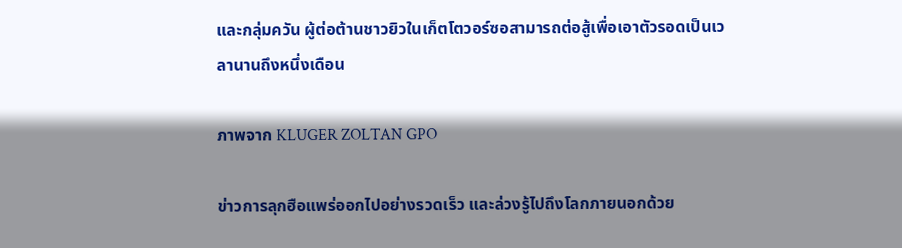และกลุ่มควัน ผู้ต่อต้านชาวยิวในเก็ตโตวอร์ซอสามารถต่อสู้เพื่อเอาตัวรอดเป็นเวลานานถึงหนึ่งเดือน

ภาพจาก KLUGER ZOLTAN GPO

ข่าวการลุกฮือแพร่ออกไปอย่างรวดเร็ว และล่วงรู้ไปถึงโลกภายนอกด้วย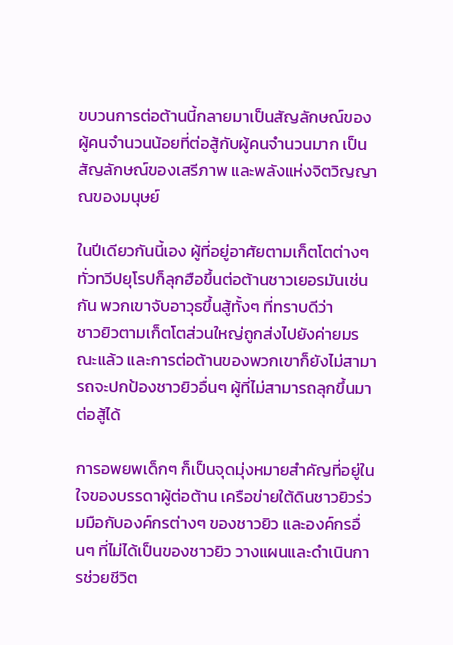ขบวนการต่อต้านนี้กลายมาเป็นสัญลักษณ์ของผู้คนจำนวนน้อยที่ต่อสู้กับผู้คนจำนวนมาก เป็นสัญลักษณ์ของเสรีภาพ และพลังแห่งจิตวิญญาณของมนุษย์

ในปีเดียวกันนี้เอง ผู้ที่อยู่อาศัยตามเก็ตโตต่างๆ ทั่วทวีปยุโรปก็ลุกฮือขึ้นต่อต้านชาวเยอรมันเช่นกัน พวกเขาจับอาวุธขึ้นสู้ทั้งๆ ที่ทราบดีว่า
ชาวยิวตามเก็ตโตส่วนใหญ่ถูกส่งไปยังค่ายมรณะแล้ว และการต่อต้านของพวกเขาก็ยังไม่สามารถจะปกป้องชาวยิวอื่นๆ ผู้ที่ไม่สามารถลุกขึ้นมาต่อสู้ได้

การอพยพเด็กๆ ก็เป็นจุดมุ่งหมายสำคัญที่อยู่ในใจของบรรดาผู้ต่อต้าน เครือข่ายใต้ดินชาวยิวร่วมมือกับองค์กรต่างๆ ของชาวยิว และองค์กรอื่นๆ ที่ไม่ได้เป็นของชาวยิว วางแผนและดำเนินการช่วยชีวิต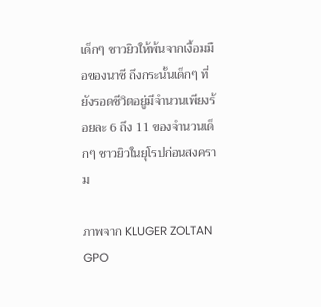เด็กๆ ชาวยิวให้พ้นจากเงื้อมมือของนาซี ถึงกระนั้นเด็กๆ ที่ยังรอดชีวิตอยู่มีจำนวนเพียงร้อยละ 6 ถึง 11 ของจำนวนเด็กๆ ชาวยิวในยุโรปก่อนสงคราม

ภาพจาก KLUGER ZOLTAN GPO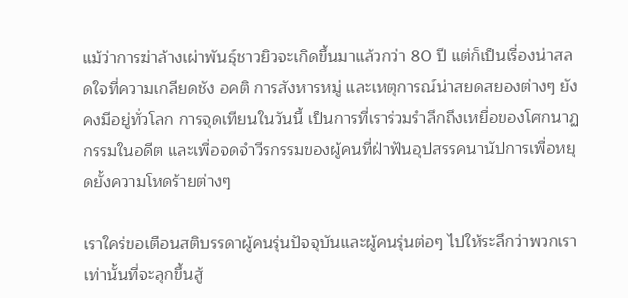แม้ว่าการฆ่าล้างเผ่าพันธุ์ชาวยิวจะเกิดขึ้นมาแล้วกว่า 80 ปี แต่ก็เป็นเรื่องน่าสลดใจที่ความเกลียดชัง อคติ การสังหารหมู่ และเหตุการณ์น่าสยดสยองต่างๆ ยังคงมีอยู่ทั่วโลก การจุดเทียนในวันนี้ เป็นการที่เราร่วมรำลึกถึงเหยื่อของโศกนาฏกรรมในอดีต และเพื่อจดจำวีรกรรมของผู้คนที่ฝ่าฟันอุปสรรคนานัปการเพื่อหยุดยั้งความโหดร้ายต่างๆ

เราใคร่ขอเตือนสติบรรดาผู้คนรุ่นปัจจุบันและผู้คนรุ่นต่อๆ ไปให้ระลึกว่าพวกเราเท่านั้นที่จะลุกขึ้นสู้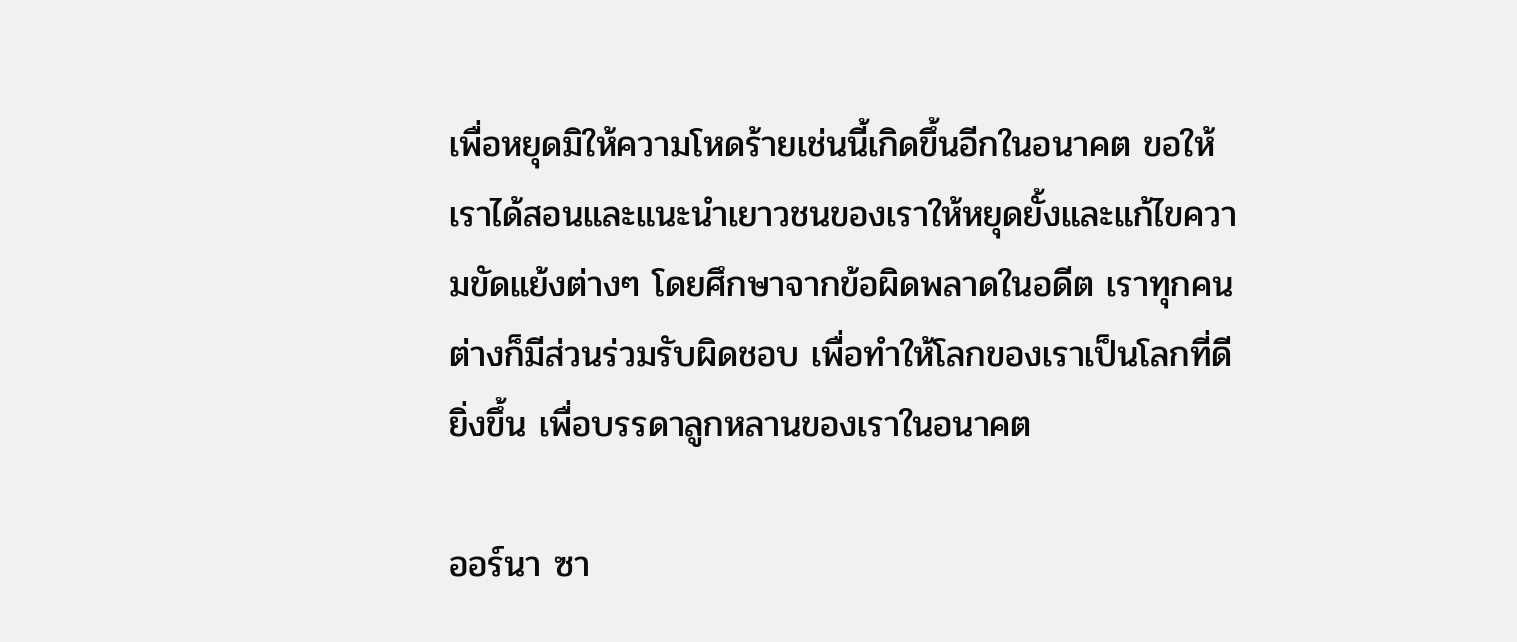เพื่อหยุดมิให้ความโหดร้ายเช่นนี้เกิดขึ้นอีกในอนาคต ขอให้เราได้สอนและแนะนำเยาวชนของเราให้หยุดยั้งและแก้ไขความขัดแย้งต่างๆ โดยศึกษาจากข้อผิดพลาดในอดีต เราทุกคนต่างก็มีส่วนร่วมรับผิดชอบ เพื่อทำให้โลกของเราเป็นโลกที่ดียิ่งขึ้น เพื่อบรรดาลูกหลานของเราในอนาคต

ออร์นา ซา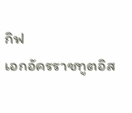กิฟ
เอกอัครราชทูตอิส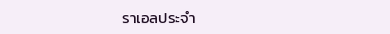ราเอลประจำ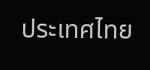ประเทศไทย